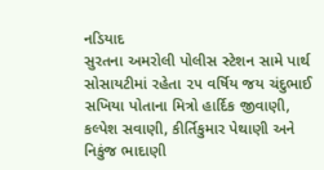નડિયાદ
સુરતના અમરોલી પોલીસ સ્ટેશન સામે પાર્થ સોસાયટીમાં રહેતા ૨૫ વર્ષિય જય ચંદુભાઈ સખિયા પોતાના મિત્રો હાર્દિક જીવાણી, કલ્પેશ સવાણી, કીર્તિકુમાર પેથાણી અને નિકુંજ ભાદાણી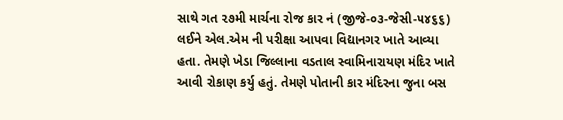સાથે ગત ૨૭મી માર્ચના રોજ કાર નં (જીજે-૦૩-જેસી-૫૪૬૬) લઈને એલ.એમ ની પરીક્ષા આપવા વિદ્યાનગર ખાતે આવ્યા હતા. તેમણે ખેડા જિલ્લાના વડતાલ સ્વામિનારાયણ મંદિર ખાતે આવી રોકાણ કર્યુ હતું. તેમણે પોતાની કાર મંદિરના જુના બસ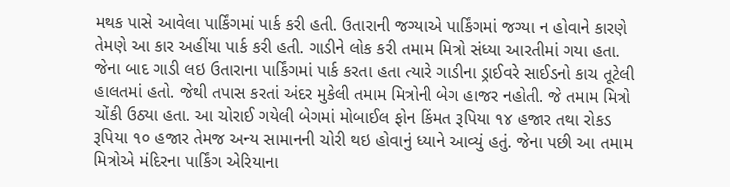મથક પાસે આવેલા પાર્કિંગમાં પાર્ક કરી હતી. ઉતારાની જગ્યાએ પાર્કિંગમાં જગ્યા ન હોવાને કારણે તેમણે આ કાર અહીંયા પાર્ક કરી હતી. ગાડીને લોક કરી તમામ મિત્રો સંધ્યા આરતીમાં ગયા હતા. જેના બાદ ગાડી લઇ ઉતારાના પાર્કિંગમાં પાર્ક કરતા હતા ત્યારે ગાડીના ડ્રાઈવરે સાઈડનો કાચ તૂટેલી હાલતમાં હતો. જેથી તપાસ કરતાં અંદર મુકેલી તમામ મિત્રોની બેગ હાજર નહોતી. જે તમામ મિત્રો ચોંકી ઉઠ્યા હતા. આ ચોરાઈ ગયેલી બેગમાં મોબાઈલ ફોન કિંમત રૂપિયા ૧૪ હજાર તથા રોકડ રૂપિયા ૧૦ હજાર તેમજ અન્ય સામાનની ચોરી થઇ હોવાનું ધ્યાને આવ્યું હતું. જેના પછી આ તમામ મિત્રોએ મંદિરના પાર્કિંગ એરિયાના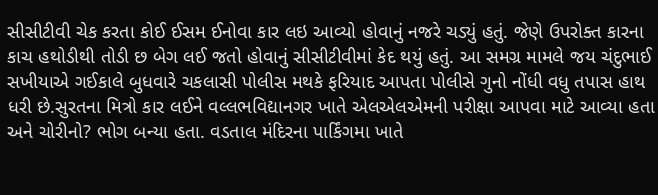સીસીટીવી ચેક કરતા કોઈ ઈસમ ઈનોવા કાર લઇ આવ્યો હોવાનું નજરે ચડ્યું હતું. જેણે ઉપરોક્ત કારના કાચ હથોડીથી તોડી છ બેગ લઈ જતો હોવાનું સીસીટીવીમાં કેદ થયું હતું. આ સમગ્ર મામલે જય ચંદુભાઈ સખીયાએ ગઈકાલે બુધવારે ચકલાસી પોલીસ મથકે ફરિયાદ આપતા પોલીસે ગુનો નોંધી વધુ તપાસ હાથ ધરી છે.સુરતના મિત્રો કાર લઈને વલ્લભવિદ્યાનગર ખાતે એલએલએમની પરીક્ષા આપવા માટે આવ્યા હતા અને ચોરીનો? ભોગ બન્યા હતા. વડતાલ મંદિરના પાર્કિંગમા ખાતે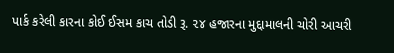પાર્ક કરેલી કારના કોઈ ઈસમ કાચ તોડી રૂ. ૨૪ હજારના મુદ્દામાલની ચોરી આચરી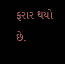ફરાર થયો છે.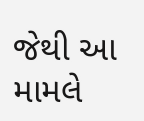જેથી આ મામલે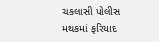ચકલાસી પોલીસ મથકમાં ફરિયાદ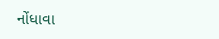નોંધાવા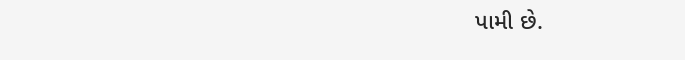પામી છે.